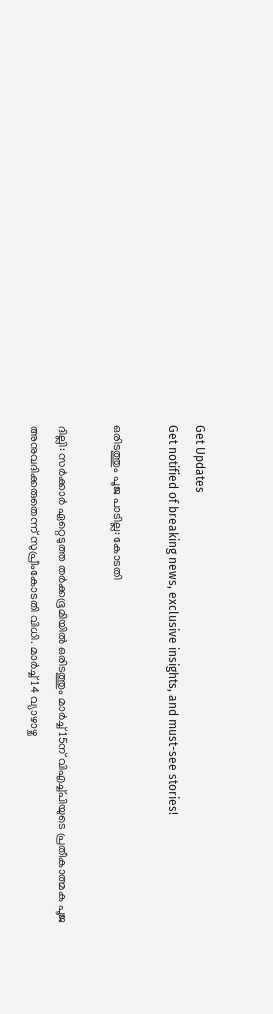Get Updates
Get notified of breaking news, exclusive insights, and must-see stories!

ഒരിടത്തും പൂജ പാടില്ല: കോടതി

ദില്ലി: സര്‍ക്കാര്‍ ഏറ്റെടുത്ത തര്‍ക്കഭൂമിയില്‍ ഒരിടത്തും മാര്‍ച്ച് 15ന് വിഎച്ച്പിയുടെ പ്രതീകാത്മക പൂജ അനുവദിക്കരുതെന്ന് സുപ്രീംകോടതി വിധി. മാര്‍ച്ച് 14 വ്യാഴാഴ്ച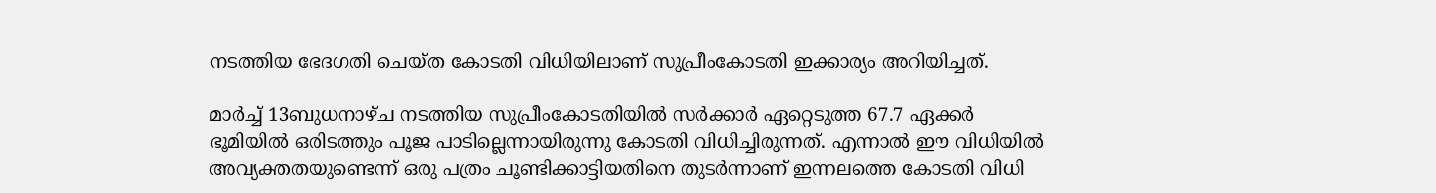നടത്തിയ ഭേദഗതി ചെയ്ത കോടതി വിധിയിലാണ് സുപ്രീംകോടതി ഇക്കാര്യം അറിയിച്ചത്.

മാര്‍ച്ച് 13ബുധനാഴ്ച നടത്തിയ സുപ്രീംകോടതിയില്‍ സര്‍ക്കാര്‍ ഏറ്റെടുത്ത 67.7 ഏക്കര്‍ ഭൂമിയില്‍ ഒരിടത്തും പൂജ പാടില്ലെന്നായിരുന്നു കോടതി വിധിച്ചിരുന്നത്. എന്നാല്‍ ഈ വിധിയില്‍ അവ്യക്തതയുണ്ടെന്ന് ഒരു പത്രം ചൂണ്ടിക്കാട്ടിയതിനെ തുടര്‍ന്നാണ് ഇന്നലത്തെ കോടതി വിധി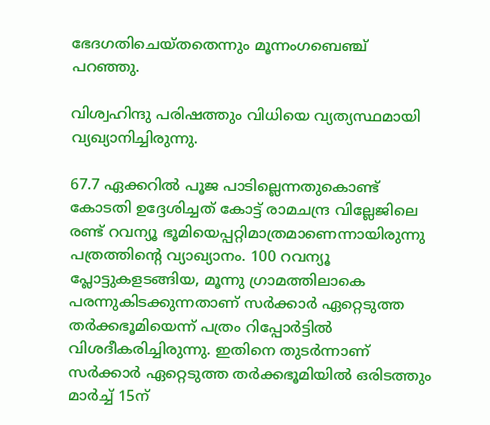ഭേദഗതിചെയ്തതെന്നും മൂന്നംഗബെഞ്ച് പറഞ്ഞു.

വിശ്വഹിന്ദു പരിഷത്തും വിധിയെ വ്യത്യസ്ഥമായി വ്യഖ്യാനിച്ചിരുന്നു.

67.7 ഏക്കറില്‍ പൂജ പാടില്ലെന്നതുകൊണ്ട് കോടതി ഉദ്ദേശിച്ചത് കോട്ട് രാമചന്ദ്ര വില്ലേജിലെ രണ്ട് റവന്യൂ ഭൂമിയെപ്പറ്റിമാത്രമാണെന്നായിരുന്നു പത്രത്തിന്റെ വ്യാഖ്യാനം. 100 റവന്യൂ പ്ലോട്ടുകളടങ്ങിയ, മൂന്നു ഗ്രാമത്തിലാകെ പരന്നുകിടക്കുന്നതാണ് സര്‍ക്കാര്‍ ഏറ്റെടുത്ത തര്‍ക്കഭൂമിയെന്ന് പത്രം റിപ്പോര്‍ട്ടില്‍ വിശദീകരിച്ചിരുന്നു. ഇതിനെ തുടര്‍ന്നാണ് സര്‍ക്കാര്‍ ഏറ്റെടുത്ത തര്‍ക്കഭൂമിയില്‍ ഒരിടത്തും മാര്‍ച്ച് 15ന്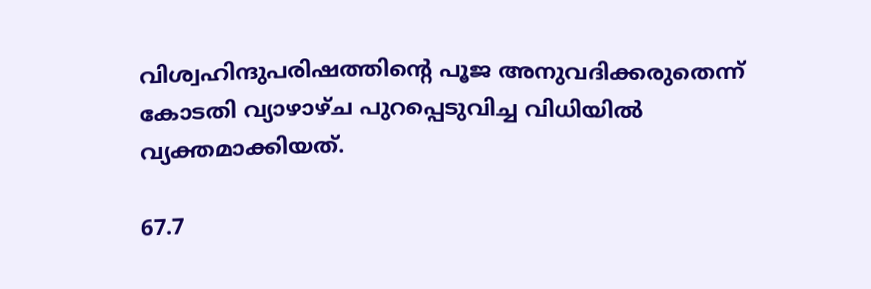വിശ്വഹിന്ദുപരിഷത്തിന്റെ പൂജ അനുവദിക്കരുതെന്ന് കോടതി വ്യാഴാഴ്ച പുറപ്പെടുവിച്ച വിധിയില്‍ വ്യക്തമാക്കിയത്.

67.7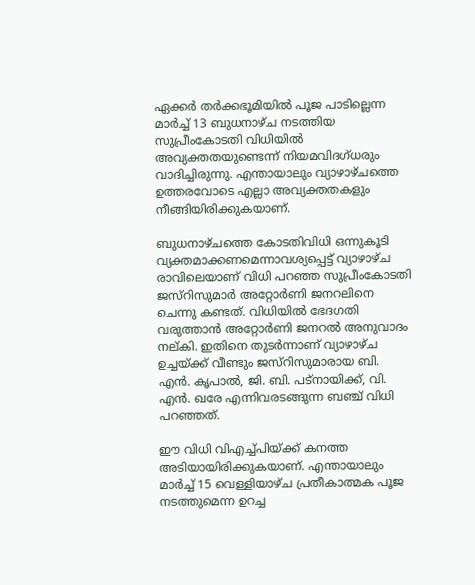ഏക്കര്‍ തര്‍ക്കഭൂമിയില്‍ പൂജ പാടില്ലെന്ന മാര്‍ച്ച് 13 ബുധനാഴ്ച നടത്തിയ സുപ്രീംകോടതി വിധിയില്‍ അവ്യക്തതയുണ്ടെന്ന് നിയമവിദഗ്ധരും വാദിച്ചിരുന്നു. എന്തായാലും വ്യാഴാഴ്ചത്തെ ഉത്തരവോടെ എല്ലാ അവ്യക്തതകളും നീങ്ങിയിരിക്കുകയാണ്.

ബുധനാഴ്ചത്തെ കോടതിവിധി ഒന്നുകൂടി വ്യക്തമാക്കണമെന്നാവശ്യപ്പെട്ട് വ്യാഴാഴ്ച രാവിലെയാണ് വിധി പറഞ്ഞ സുപ്രീംകോടതി ജസ്റിസുമാര്‍ അറ്റോര്‍ണി ജനറലിനെ ചെന്നു കണ്ടത്. വിധിയില്‍ ഭേദഗതി വരുത്താന്‍ അറ്റോര്‍ണി ജനറല്‍ അനുവാദം നല്കി. ഇതിനെ തുടര്‍ന്നാണ് വ്യാഴാഴ്ച ഉച്ചയ്ക്ക് വീണ്ടും ജസ്റിസുമാരായ ബി. എന്‍. കൃപാല്‍, ജി. ബി. പട്നായിക്ക്, വി. എന്‍. ഖരേ എന്നിവരടങ്ങുന്ന ബഞ്ച് വിധി പറഞ്ഞത്.

ഈ വിധി വിഎച്ച്പിയ്ക്ക് കനത്ത അടിയായിരിക്കുകയാണ്. എന്തായാലും മാര്‍ച്ച് 15 വെള്ളിയാഴ്ച പ്രതീകാത്മക പൂജ നടത്തുമെന്ന ഉറച്ച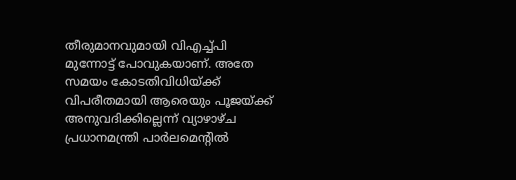തീരുമാനവുമായി വിഎച്ച്പി മുന്നോട്ട് പോവുകയാണ്. അതേ സമയം കോടതിവിധിയ്ക്ക് വിപരീതമായി ആരെയും പൂജയ്ക്ക് അനുവദിക്കില്ലെന്ന് വ്യാഴാഴ്ച പ്രധാനമന്ത്രി പാര്‍ലമെന്റില്‍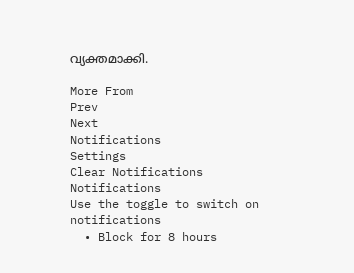വ്യക്തമാക്കി.

More From
Prev
Next
Notifications
Settings
Clear Notifications
Notifications
Use the toggle to switch on notifications
  • Block for 8 hours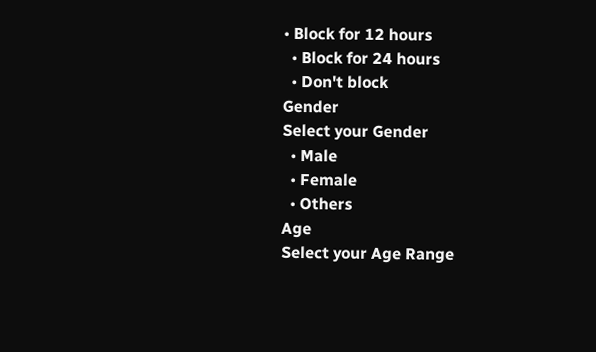• Block for 12 hours
  • Block for 24 hours
  • Don't block
Gender
Select your Gender
  • Male
  • Female
  • Others
Age
Select your Age Range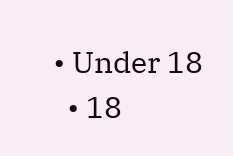• Under 18
  • 18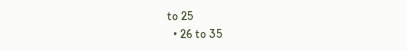to 25
  • 26 to 35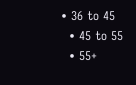• 36 to 45
  • 45 to 55
  • 55+